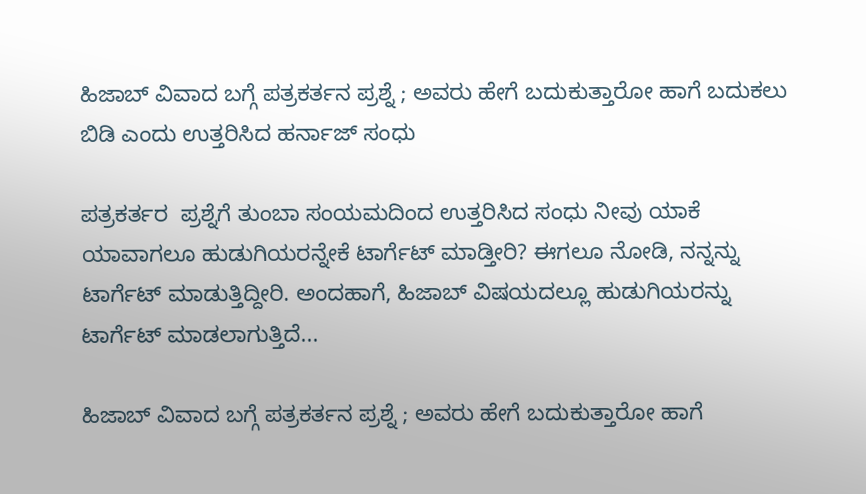ಹಿಜಾಬ್ ವಿವಾದ ಬಗ್ಗೆ ಪತ್ರಕರ್ತನ ಪ್ರಶ್ನೆ ; ಅವರು ಹೇಗೆ ಬದುಕುತ್ತಾರೋ ಹಾಗೆ ಬದುಕಲು ಬಿಡಿ ಎಂದು ಉತ್ತರಿಸಿದ ಹರ್ನಾಜ್ ಸಂಧು

ಪತ್ರಕರ್ತರ  ಪ್ರಶ್ನೆಗೆ ತುಂಬಾ ಸಂಯಮದಿಂದ ಉತ್ತರಿಸಿದ ಸಂಧು ನೀವು ಯಾಕೆ ಯಾವಾಗಲೂ ಹುಡುಗಿಯರನ್ನೇಕೆ ಟಾರ್ಗೆಟ್ ಮಾಡ್ತೀರಿ? ಈಗಲೂ ನೋಡಿ, ನನ್ನನ್ನು ಟಾರ್ಗೆಟ್ ಮಾಡುತ್ತಿದ್ದೀರಿ. ಅಂದಹಾಗೆ, ಹಿಜಾಬ್ ವಿಷಯದಲ್ಲೂ ಹುಡುಗಿಯರನ್ನು ಟಾರ್ಗೆಟ್ ಮಾಡಲಾಗುತ್ತಿದೆ...

ಹಿಜಾಬ್ ವಿವಾದ ಬಗ್ಗೆ ಪತ್ರಕರ್ತನ ಪ್ರಶ್ನೆ ; ಅವರು ಹೇಗೆ ಬದುಕುತ್ತಾರೋ ಹಾಗೆ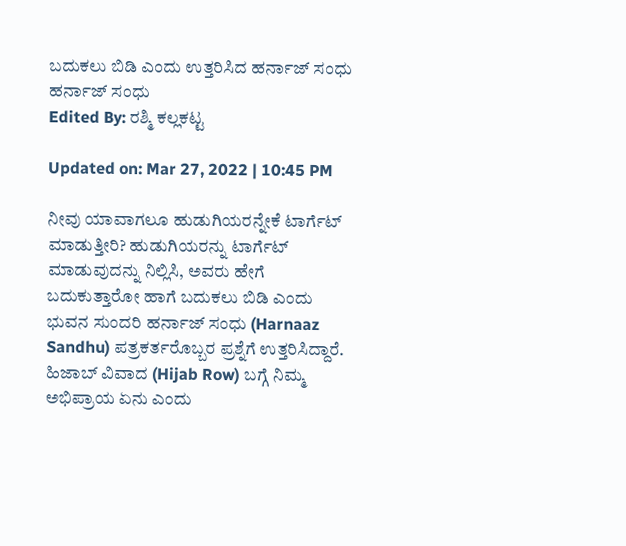ಬದುಕಲು ಬಿಡಿ ಎಂದು ಉತ್ತರಿಸಿದ ಹರ್ನಾಜ್ ಸಂಧು
ಹರ್ನಾಜ್ ಸಂಧು
Edited By: ರಶ್ಮಿ ಕಲ್ಲಕಟ್ಟ

Updated on: Mar 27, 2022 | 10:45 PM

ನೀವು ಯಾವಾಗಲೂ ಹುಡುಗಿಯರನ್ನೇಕೆ ಟಾರ್ಗೆಟ್ ಮಾಡುತ್ತೀರಿ? ಹುಡುಗಿಯರನ್ನು ಟಾರ್ಗೆಟ್ ಮಾಡುವುದನ್ನು ನಿಲ್ಲಿಸಿ, ಅವರು ಹೇಗೆ ಬದುಕುತ್ತಾರೋ ಹಾಗೆ ಬದುಕಲು ಬಿಡಿ ಎಂದು ಭುವನ ಸುಂದರಿ ಹರ್ನಾಜ್ ಸಂಧು (Harnaaz Sandhu) ಪತ್ರಕರ್ತರೊಬ್ಬರ ಪ್ರಶ್ನೆಗೆ ಉತ್ತರಿಸಿದ್ದಾರೆ. ಹಿಜಾಬ್ ವಿವಾದ (Hijab Row) ಬಗ್ಗೆ ನಿಮ್ಮ ಅಭಿಪ್ರಾಯ ಏನು ಎಂದು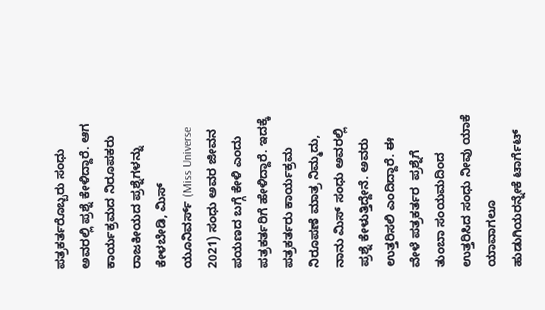ಪತ್ರಕರ್ತರೊಬ್ಬರು ಸಂಧು ಅವರಲ್ಲಿ ಪ್ರಶ್ನೆ ಕೇಳಿದ್ದಾರೆ. ಆಗ ಕಾರ್ಯಕ್ರಮದ ನಿರೂಪಕರು ರಾಜಕೀಯದ ಪ್ರಶ್ನೆಗಳನ್ನು ಕೇಳಬೇಡಿ, ಮಿಸ್ ಯೂನಿವರ್ಸ್ (Miss Universe 2021) ಸಂಧು ಅವರ ಜೀವನ ಪಯಣದ ಬಗ್ಗೆ ಕೇಳಿ ಎಂದು ಪತ್ರಕರ್ತರಿಗೆ ಹೇಳಿದ್ದಾರೆ. ಇದಕ್ಕೆ ಪತ್ರಕರ್ತರು ಕಾರ್ಯಕ್ರಮ ನಿರೂಪಣೆ ಮಾತ್ರ ನಿಮ್ಮದು, ನಾನು ಮಿಸ್ ಸಂಧು ಅವರಲ್ಲಿ ಪ್ರಶ್ನೆ ಕೇಳುತ್ತಿದ್ದೇನೆ. ಅವರು ಉತ್ತರಿಸಲಿ ಎಂದಿದ್ದಾರೆ. ಈ ವೇಳೆ ಪತ್ರಕರ್ತರ  ಪ್ರಶ್ನೆಗೆ ತುಂಬಾ ಸಂಯಮದಿಂದ ಉತ್ತರಿಸಿದ ಸಂಧು ನೀವು ಯಾಕೆ ಯಾವಾಗಲೂ ಹುಡುಗಿಯರನ್ನೇಕೆ ಟಾರ್ಗೆಟ್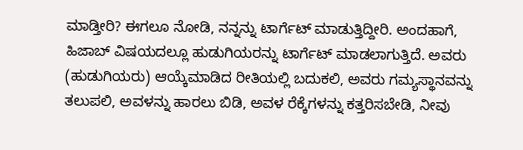ಮಾಡ್ತೀರಿ? ಈಗಲೂ ನೋಡಿ, ನನ್ನನ್ನು ಟಾರ್ಗೆಟ್ ಮಾಡುತ್ತಿದ್ದೀರಿ. ಅಂದಹಾಗೆ, ಹಿಜಾಬ್ ವಿಷಯದಲ್ಲೂ ಹುಡುಗಿಯರನ್ನು ಟಾರ್ಗೆಟ್ ಮಾಡಲಾಗುತ್ತಿದೆ. ಅವರು (ಹುಡುಗಿಯರು) ಆಯ್ಕೆಮಾಡಿದ ರೀತಿಯಲ್ಲಿ ಬದುಕಲಿ, ಅವರು ಗಮ್ಯಸ್ಥಾನವನ್ನು ತಲುಪಲಿ, ಅವಳನ್ನು ಹಾರಲು ಬಿಡಿ, ಅವಳ ರೆಕ್ಕೆಗಳನ್ನು ಕತ್ತರಿಸಬೇಡಿ, ನೀವು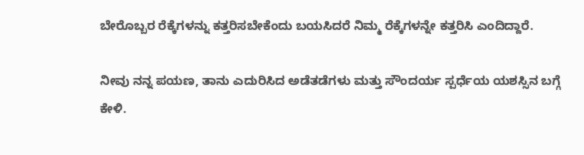ಬೇರೊಬ್ಬರ ರೆಕ್ಕೆಗಳನ್ನು ಕತ್ತರಿಸಬೇಕೆಂದು ಬಯಸಿದರೆ ನಿಮ್ಮ ರೆಕ್ಕೆಗಳನ್ನೇ ಕತ್ತರಿಸಿ ಎಂದಿದ್ದಾರೆ.

ನೀವು ನನ್ನ ಪಯಣ, ತಾನು ಎದುರಿಸಿದ ಅಡೆತಡೆಗಳು ಮತ್ತು ಸೌಂದರ್ಯ ಸ್ಪರ್ಧೆಯ ಯಶಸ್ಸಿನ ಬಗ್ಗೆ ಕೇಳಿ.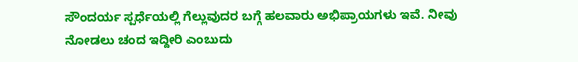ಸೌಂದರ್ಯ ಸ್ಪರ್ಧೆಯಲ್ಲಿ ಗೆಲ್ಲುವುದರ ಬಗ್ಗೆ ಹಲವಾರು ಅಭಿಪ್ರಾಯಗಳು ಇವೆ. ನೀವು ನೋಡಲು ಚಂದ ಇದ್ದೀರಿ ಎಂಬುದು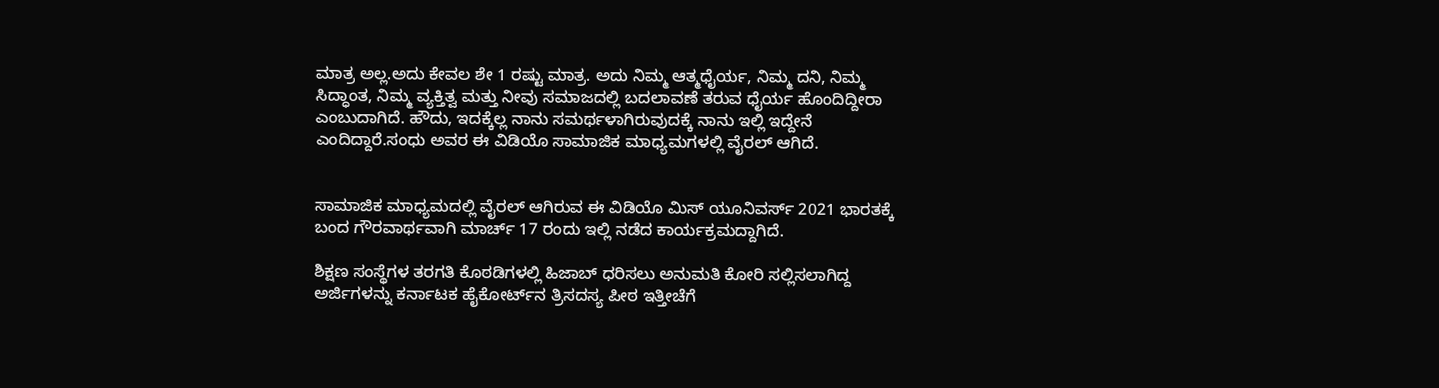ಮಾತ್ರ ಅಲ್ಲ.ಅದು ಕೇವಲ ಶೇ 1 ರಷ್ಟು ಮಾತ್ರ. ಅದು ನಿಮ್ಮ ಆತ್ಮಧೈರ್ಯ, ನಿಮ್ಮ ದನಿ, ನಿಮ್ಮ ಸಿದ್ಧಾಂತ, ನಿಮ್ಮ ವ್ಯಕ್ತಿತ್ವ ಮತ್ತು ನೀವು ಸಮಾಜದಲ್ಲಿ ಬದಲಾವಣೆ ತರುವ ಧೈರ್ಯ ಹೊಂದಿದ್ದೀರಾ ಎಂಬುದಾಗಿದೆ. ಹೌದು, ಇದಕ್ಕೆಲ್ಲ ನಾನು ಸಮರ್ಥಳಾಗಿರುವುದಕ್ಕೆ ನಾನು ಇಲ್ಲಿ ಇದ್ದೇನೆ ಎಂದಿದ್ದಾರೆ.ಸಂಧು ಅವರ ಈ ವಿಡಿಯೊ ಸಾಮಾಜಿಕ ಮಾಧ್ಯಮಗಳಲ್ಲಿ ವೈರಲ್ ಆಗಿದೆ.


ಸಾಮಾಜಿಕ ಮಾಧ್ಯಮದಲ್ಲಿ ವೈರಲ್ ಆಗಿರುವ ಈ ವಿಡಿಯೊ ಮಿಸ್ ಯೂನಿವರ್ಸ್ 2021 ಭಾರತಕ್ಕೆ ಬಂದ ಗೌರವಾರ್ಥವಾಗಿ ಮಾರ್ಚ್ 17 ರಂದು ಇಲ್ಲಿ ನಡೆದ ಕಾರ್ಯಕ್ರಮದ್ದಾಗಿದೆ.

ಶಿಕ್ಷಣ ಸಂಸ್ಥೆಗಳ ತರಗತಿ ಕೊಠಡಿಗಳಲ್ಲಿ ಹಿಜಾಬ್ ಧರಿಸಲು ಅನುಮತಿ ಕೋರಿ ಸಲ್ಲಿಸಲಾಗಿದ್ದ ಅರ್ಜಿಗಳನ್ನು ಕರ್ನಾಟಕ ಹೈಕೋರ್ಟ್‌ನ ತ್ರಿಸದಸ್ಯ ಪೀಠ ಇತ್ತೀಚೆಗೆ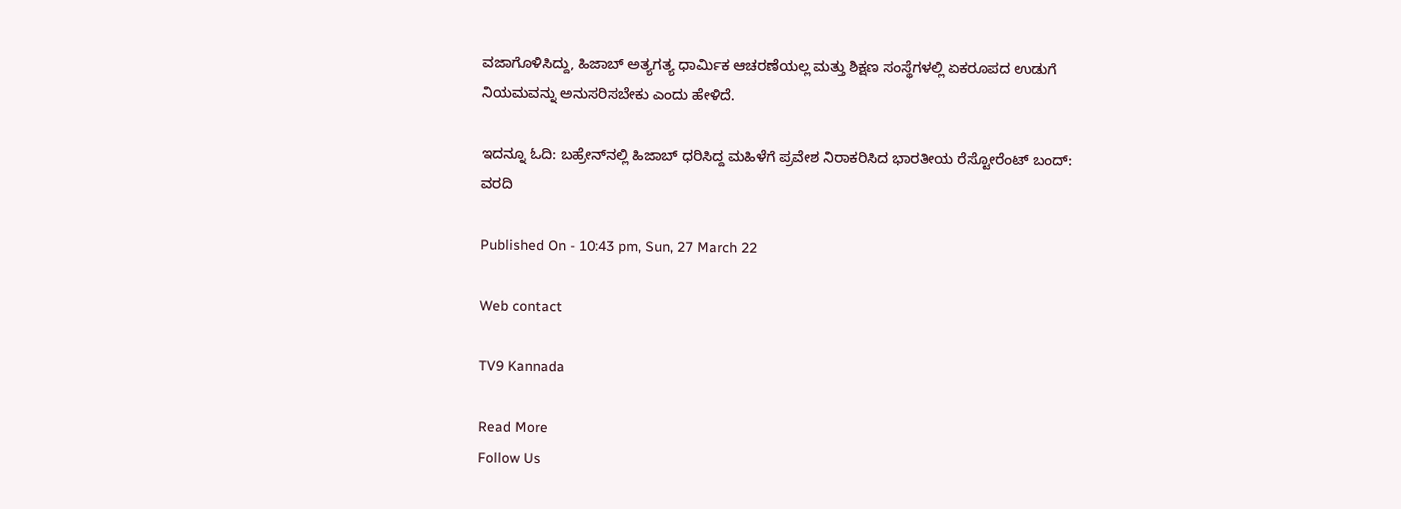ವಜಾಗೊಳಿಸಿದ್ದು, ಹಿಜಾಬ್ ಅತ್ಯಗತ್ಯ ಧಾರ್ಮಿಕ ಆಚರಣೆಯಲ್ಲ ಮತ್ತು ಶಿಕ್ಷಣ ಸಂಸ್ಥೆಗಳಲ್ಲಿ ಏಕರೂಪದ ಉಡುಗೆ ನಿಯಮವನ್ನು ಅನುಸರಿಸಬೇಕು ಎಂದು ಹೇಳಿದೆ.

ಇದನ್ನೂ ಓದಿ: ಬಹ್ರೇನ್‌ನಲ್ಲಿ ಹಿಜಾಬ್ ಧರಿಸಿದ್ದ ಮಹಿಳೆಗೆ ಪ್ರವೇಶ ನಿರಾಕರಿಸಿದ ಭಾರತೀಯ ರೆಸ್ಟೋರೆಂಟ್ ಬಂದ್: ವರದಿ

Published On - 10:43 pm, Sun, 27 March 22

Web contact

TV9 Kannada

Read More
Follow Us